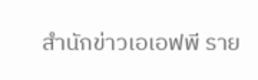สำนักข่าวเอเอฟพี ราย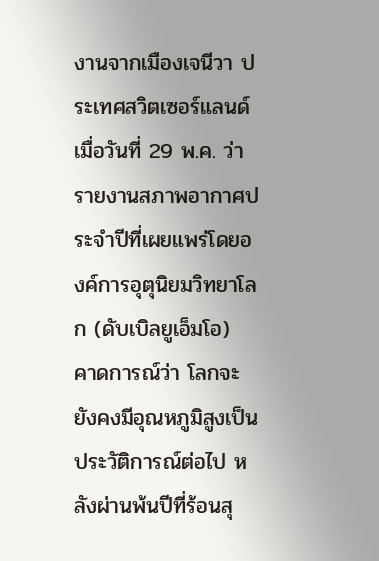งานจากเมืองเจนีวา ประเทศสวิตเซอร์แลนด์ เมื่อวันที่ 29 พ.ค. ว่า รายงานสภาพอากาศประจำปีที่เผยแพร่โดยองค์การอุตุนิยมวิทยาโลก (ดับเบิลยูเอ็มโอ) คาดการณ์ว่า โลกจะยังคงมีอุณหภูมิสูงเป็นประวัติการณ์ต่อไป หลังผ่านพ้นปีที่ร้อนสุ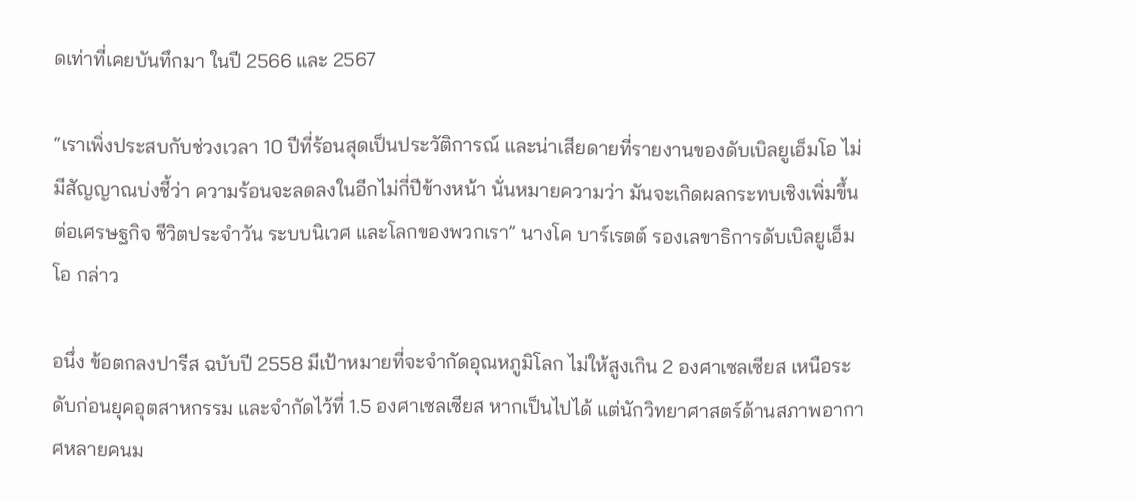ดเท่าที่เคยบันทึกมา ในปี 2566 และ 2567

“เราเพิ่งประสบกับช่วงเวลา 10 ปีที่ร้อนสุดเป็นประวัติการณ์ และน่าเสียดายที่รายงานของดับเบิลยูเอ็มโอ ไม่มีสัญญาณบ่งชี้ว่า ความร้อนจะลดลงในอีกไม่กี่ปีข้างหน้า นั่นหมายความว่า มันจะเกิดผลกระทบเชิงเพิ่มขึ้นต่อเศรษฐกิจ ชีวิตประจำวัน ระบบนิเวศ และโลกของพวกเรา” นางโค บาร์เรตต์ รองเลขาธิการดับเบิลยูเอ็มโอ กล่าว

อนึ่ง ข้อตกลงปารีส ฉบับปี 2558 มีเป้าหมายที่จะจำกัดอุณหภูมิโลก ไม่ให้สูงเกิน 2 องศาเซลเซียส เหนือระดับก่อนยุคอุตสาหกรรม และจำกัดไว้ที่ 1.5 องศาเซลเซียส หากเป็นไปได้ แต่นักวิทยาศาสตร์ด้านสภาพอากาศหลายคนม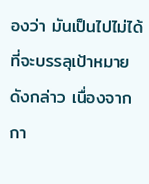องว่า มันเป็นไปไม่ได้ที่จะบรรลุเป้าหมายดังกล่าว เนื่องจากกา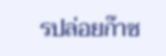รปล่อยก๊าซ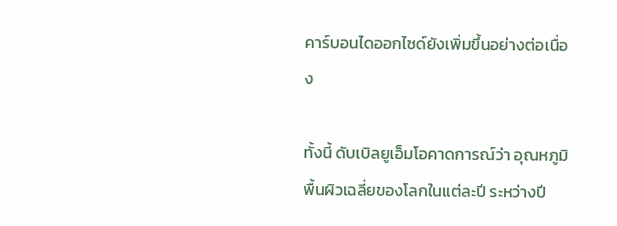คาร์บอนไดออกไซด์ยังเพิ่มขึ้นอย่างต่อเนื่อง

ทั้งนี้ ดับเบิลยูเอ็มโอคาดการณ์ว่า อุณหภูมิพื้นผิวเฉลี่ยของโลกในแต่ละปี ระหว่างปี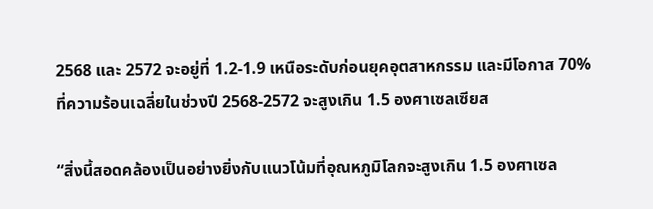2568 และ 2572 จะอยู่ที่ 1.2-1.9 เหนือระดับก่อนยุคอุตสาหกรรม และมีโอกาส 70% ที่ความร้อนเฉลี่ยในช่วงปี 2568-2572 จะสูงเกิน 1.5 องศาเซลเซียส

“สิ่งนี้สอดคล้องเป็นอย่างยิ่งกับแนวโน้มที่อุณหภูมิโลกจะสูงเกิน 1.5 องศาเซล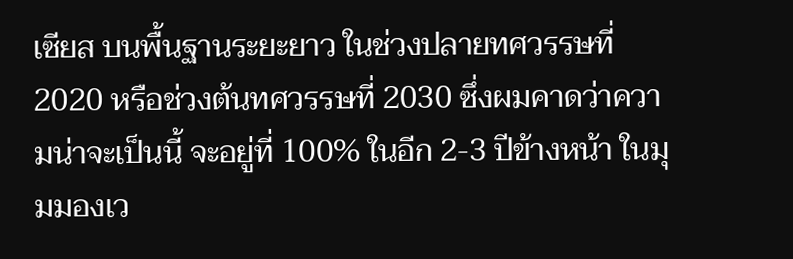เซียส บนพื้นฐานระยะยาว ในช่วงปลายทศวรรษที่ 2020 หรือช่วงต้นทศวรรษที่ 2030 ซึ่งผมคาดว่าความน่าจะเป็นนี้ จะอยู่ที่ 100% ในอีก 2-3 ปีข้างหน้า ในมุมมองเว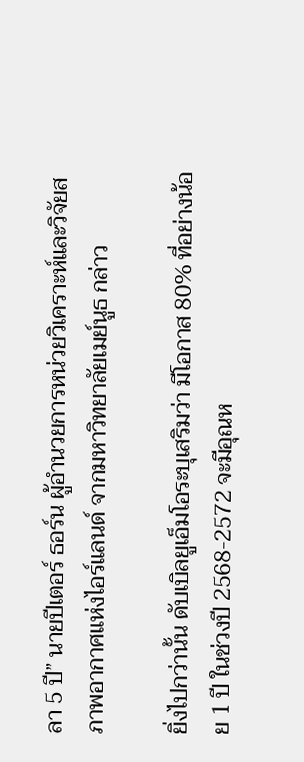ลา 5 ปี” นายปีเตอร์ ธอร์น ผู้อำนวยการหน่วยวิเคราะห์และวิจัยสภาพอากาศแห่งไอร์แลนด์ จากมหาวิทยาลัยเมย์นูธ กล่าว

ยิ่งไปกว่านั้น ดับเบิลยูเอ็มโอระบุเสริมว่า มีโอกาส 80% ที่อย่างน้อย 1 ปี ในช่วงปี 2568-2572 จะมีอุณห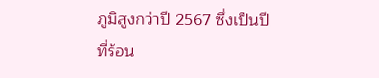ภูมิสูงกว่าปี 2567 ซึ่งเป็นปีที่ร้อน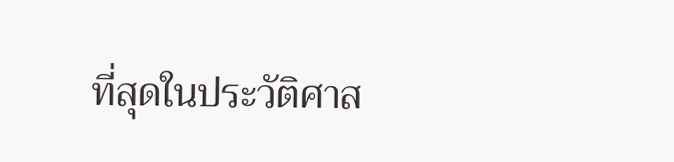ที่สุดในประวัติศาส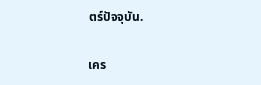ตร์ปัจจุบัน.

เคร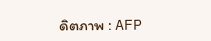ดิตภาพ : AFP